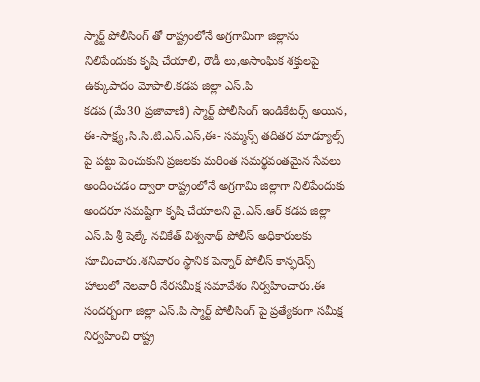స్మార్ట్ పోలీసింగ్ తో రాష్ట్రంలోనే అగ్రగామిగా జిల్లాను నిలిపేందుకు కృషి చేయాలి, రౌడీ లు,అసాంఘిక శక్తులపై ఉక్కుపాదం మోపాలి.కడప జిల్లా ఎస్.పి
కడప (మే30 ప్రజావాణి) స్మార్ట్ పోలీసింగ్ ఇండికేటర్స్ అయిన, ఈ-సాక్ష్య,సి.సి.టి.ఎన్.ఎస్,ఈ- సమ్మన్స్ తదితర మాడ్యూల్స్ పై పట్టు పెంచుకుని ప్రజలకు మరింత సమర్థవంతమైన సేవలు అందించడం ద్వారా రాష్ట్రంలోనే అగ్రగామి జిల్లాగా నిలిపేందుకు అందరూ సమష్టిగా కృషి చేయాలని వై.ఎస్.ఆర్ కడప జిల్లా ఎస్.పి శ్రీ షెల్కే నచికేత్ విశ్వనాథ్ పోలీస్ అధికారులకు సూచించారు.శనివారం స్థానిక పెన్నార్ పోలీస్ కాన్ఫరెన్స్ హాలులో నెలవారీ నేరసమీక్ష సమావేశం నిర్వహించారు.ఈ సందర్బంగా జిల్లా ఎస్.పి స్మార్ట్ పోలీసింగ్ పై ప్రత్యేకంగా సమీక్ష నిర్వహించి రాష్ట్ర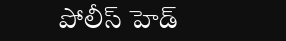పోలీస్ హెడ్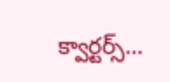క్వార్టర్స్...